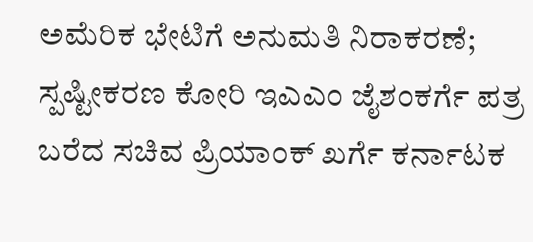ಅಮೆರಿಕ ಭೇಟಿಗೆ ಅನುಮತಿ ನಿರಾಕರಣೆ; ಸ್ಪಷ್ಟೀಕರಣ ಕೋರಿ ಇಎಎಂ ಜೈಶಂಕರ್ಗೆ ಪತ್ರ ಬರೆದ ಸಚಿವ ಪ್ರಿಯಾಂಕ್ ಖರ್ಗೆ ಕರ್ನಾಟಕ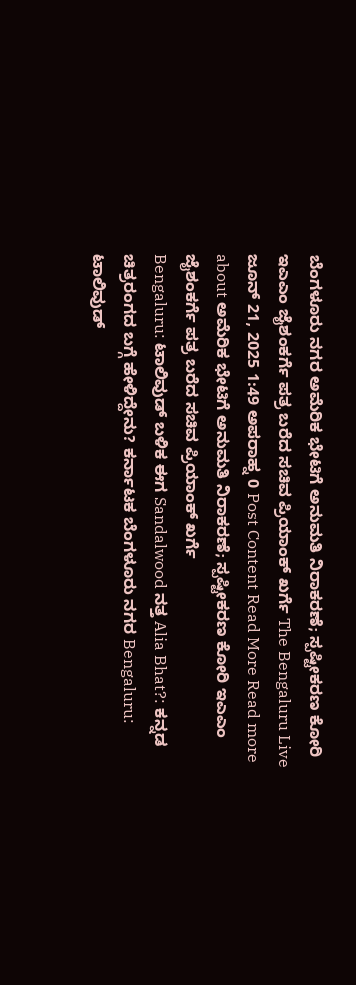ಬೆಂಗಳೂರು ನಗರ ಅಮೆರಿಕ ಭೇಟಿಗೆ ಅನುಮತಿ ನಿರಾಕರಣೆ; ಸ್ಪಷ್ಟೀಕರಣ ಕೋರಿ ಇಎಎಂ ಜೈಶಂಕರ್ಗೆ ಪತ್ರ ಬರೆದ ಸಚಿವ ಪ್ರಿಯಾಂಕ್ ಖರ್ಗೆ The Bengaluru Live ಜೂನ್ 21, 2025 1:49 ಅಪರಾಹ್ನ 0 Post Content Read More Read more about ಅಮೆರಿಕ ಭೇಟಿಗೆ ಅನುಮತಿ ನಿರಾಕರಣೆ; ಸ್ಪಷ್ಟೀಕರಣ ಕೋರಿ ಇಎಎಂ ಜೈಶಂಕರ್ಗೆ ಪತ್ರ ಬರೆದ ಸಚಿವ ಪ್ರಿಯಾಂಕ್ ಖರ್ಗೆ
Bengaluru: ಟಾಲಿವುಡ್ ಬಳಿಕ ಈಗ Sandalwood ನತ್ತ Alia Bhat?: ಕನ್ನಡ ಚಿತ್ರರಂಗದ ಬಗ್ಗೆ ಹೇಳಿದ್ದೇನು? ಕರ್ನಾಟಕ ಬೆಂಗಳೂರು ನಗರ Bengaluru: ಟಾಲಿವುಡ್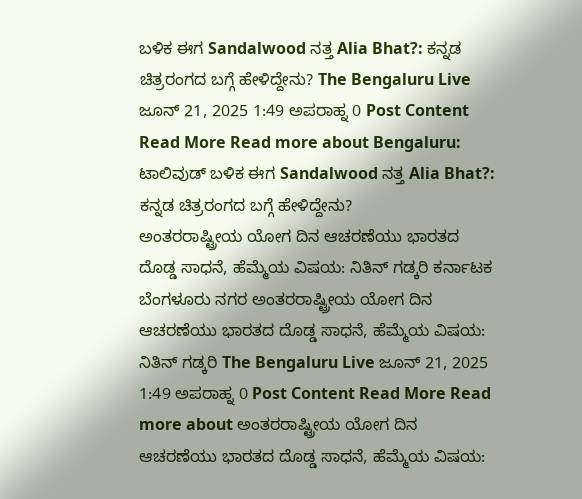ಬಳಿಕ ಈಗ Sandalwood ನತ್ತ Alia Bhat?: ಕನ್ನಡ ಚಿತ್ರರಂಗದ ಬಗ್ಗೆ ಹೇಳಿದ್ದೇನು? The Bengaluru Live ಜೂನ್ 21, 2025 1:49 ಅಪರಾಹ್ನ 0 Post Content Read More Read more about Bengaluru: ಟಾಲಿವುಡ್ ಬಳಿಕ ಈಗ Sandalwood ನತ್ತ Alia Bhat?: ಕನ್ನಡ ಚಿತ್ರರಂಗದ ಬಗ್ಗೆ ಹೇಳಿದ್ದೇನು?
ಅಂತರರಾಷ್ಟ್ರೀಯ ಯೋಗ ದಿನ ಆಚರಣೆಯು ಭಾರತದ ದೊಡ್ಡ ಸಾಧನೆ, ಹೆಮ್ಮೆಯ ವಿಷಯ: ನಿತಿನ್ ಗಡ್ಕರಿ ಕರ್ನಾಟಕ ಬೆಂಗಳೂರು ನಗರ ಅಂತರರಾಷ್ಟ್ರೀಯ ಯೋಗ ದಿನ ಆಚರಣೆಯು ಭಾರತದ ದೊಡ್ಡ ಸಾಧನೆ, ಹೆಮ್ಮೆಯ ವಿಷಯ: ನಿತಿನ್ ಗಡ್ಕರಿ The Bengaluru Live ಜೂನ್ 21, 2025 1:49 ಅಪರಾಹ್ನ 0 Post Content Read More Read more about ಅಂತರರಾಷ್ಟ್ರೀಯ ಯೋಗ ದಿನ ಆಚರಣೆಯು ಭಾರತದ ದೊಡ್ಡ ಸಾಧನೆ, ಹೆಮ್ಮೆಯ ವಿಷಯ: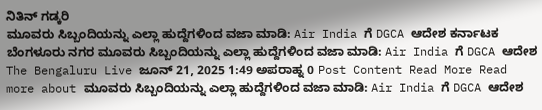ನಿತಿನ್ ಗಡ್ಕರಿ
ಮೂವರು ಸಿಬ್ಬಂದಿಯನ್ನು ಎಲ್ಲಾ ಹುದ್ದೆಗಳಿಂದ ವಜಾ ಮಾಡಿ: Air India ಗೆ DGCA ಆದೇಶ ಕರ್ನಾಟಕ ಬೆಂಗಳೂರು ನಗರ ಮೂವರು ಸಿಬ್ಬಂದಿಯನ್ನು ಎಲ್ಲಾ ಹುದ್ದೆಗಳಿಂದ ವಜಾ ಮಾಡಿ: Air India ಗೆ DGCA ಆದೇಶ The Bengaluru Live ಜೂನ್ 21, 2025 1:49 ಅಪರಾಹ್ನ 0 Post Content Read More Read more about ಮೂವರು ಸಿಬ್ಬಂದಿಯನ್ನು ಎಲ್ಲಾ ಹುದ್ದೆಗಳಿಂದ ವಜಾ ಮಾಡಿ: Air India ಗೆ DGCA ಆದೇಶ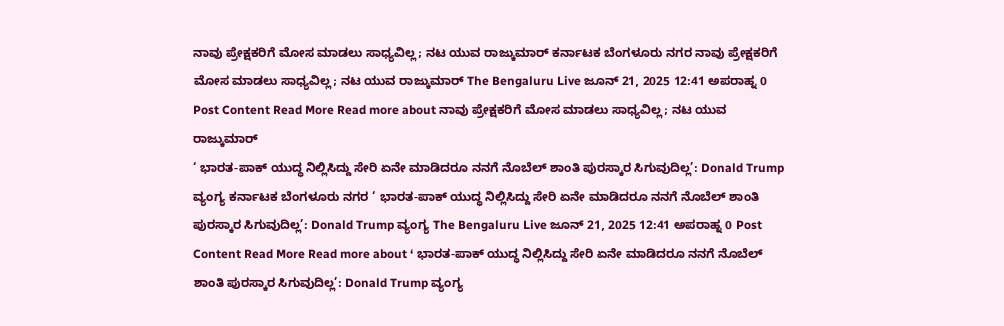ನಾವು ಪ್ರೇಕ್ಷಕರಿಗೆ ಮೋಸ ಮಾಡಲು ಸಾಧ್ಯವಿಲ್ಲ; ನಟ ಯುವ ರಾಜ್ಕುಮಾರ್ ಕರ್ನಾಟಕ ಬೆಂಗಳೂರು ನಗರ ನಾವು ಪ್ರೇಕ್ಷಕರಿಗೆ ಮೋಸ ಮಾಡಲು ಸಾಧ್ಯವಿಲ್ಲ; ನಟ ಯುವ ರಾಜ್ಕುಮಾರ್ The Bengaluru Live ಜೂನ್ 21, 2025 12:41 ಅಪರಾಹ್ನ 0 Post Content Read More Read more about ನಾವು ಪ್ರೇಕ್ಷಕರಿಗೆ ಮೋಸ ಮಾಡಲು ಸಾಧ್ಯವಿಲ್ಲ; ನಟ ಯುವ ರಾಜ್ಕುಮಾರ್
‘ ಭಾರತ-ಪಾಕ್ ಯುದ್ಧ ನಿಲ್ಲಿಸಿದ್ದು ಸೇರಿ ಏನೇ ಮಾಡಿದರೂ ನನಗೆ ನೊಬೆಲ್ ಶಾಂತಿ ಪುರಸ್ಕಾರ ಸಿಗುವುದಿಲ್ಲ’: Donald Trump ವ್ಯಂಗ್ಯ ಕರ್ನಾಟಕ ಬೆಂಗಳೂರು ನಗರ ‘ ಭಾರತ-ಪಾಕ್ ಯುದ್ಧ ನಿಲ್ಲಿಸಿದ್ದು ಸೇರಿ ಏನೇ ಮಾಡಿದರೂ ನನಗೆ ನೊಬೆಲ್ ಶಾಂತಿ ಪುರಸ್ಕಾರ ಸಿಗುವುದಿಲ್ಲ’: Donald Trump ವ್ಯಂಗ್ಯ The Bengaluru Live ಜೂನ್ 21, 2025 12:41 ಅಪರಾಹ್ನ 0 Post Content Read More Read more about ‘ ಭಾರತ-ಪಾಕ್ ಯುದ್ಧ ನಿಲ್ಲಿಸಿದ್ದು ಸೇರಿ ಏನೇ ಮಾಡಿದರೂ ನನಗೆ ನೊಬೆಲ್ ಶಾಂತಿ ಪುರಸ್ಕಾರ ಸಿಗುವುದಿಲ್ಲ’: Donald Trump ವ್ಯಂಗ್ಯ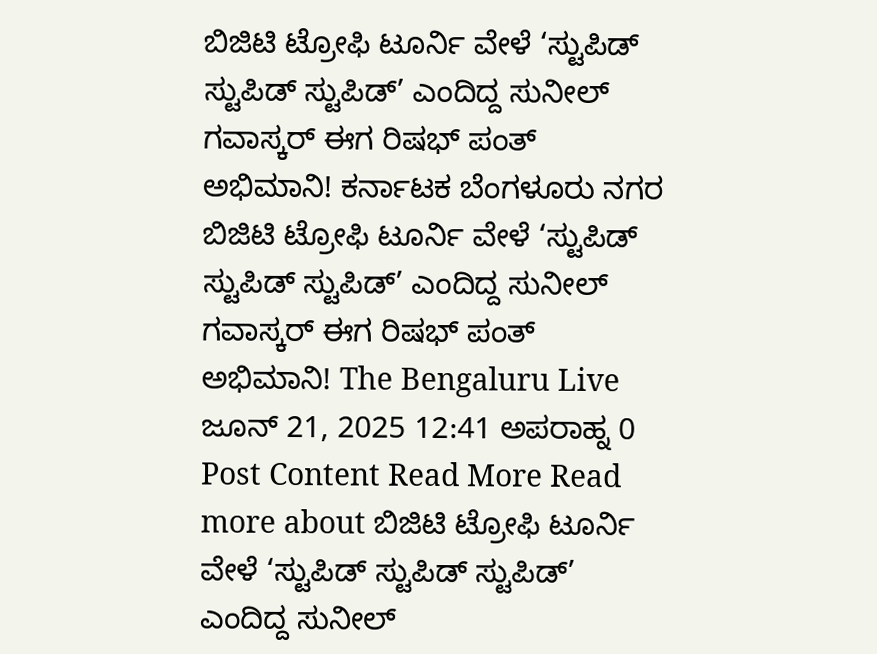ಬಿಜಿಟಿ ಟ್ರೋಫಿ ಟೂರ್ನಿ ವೇಳೆ ‘ಸ್ಟುಪಿಡ್ ಸ್ಟುಪಿಡ್ ಸ್ಟುಪಿಡ್’ ಎಂದಿದ್ದ ಸುನೀಲ್ ಗವಾಸ್ಕರ್ ಈಗ ರಿಷಭ್ ಪಂತ್ ಅಭಿಮಾನಿ! ಕರ್ನಾಟಕ ಬೆಂಗಳೂರು ನಗರ ಬಿಜಿಟಿ ಟ್ರೋಫಿ ಟೂರ್ನಿ ವೇಳೆ ‘ಸ್ಟುಪಿಡ್ ಸ್ಟುಪಿಡ್ ಸ್ಟುಪಿಡ್’ ಎಂದಿದ್ದ ಸುನೀಲ್ ಗವಾಸ್ಕರ್ ಈಗ ರಿಷಭ್ ಪಂತ್ ಅಭಿಮಾನಿ! The Bengaluru Live ಜೂನ್ 21, 2025 12:41 ಅಪರಾಹ್ನ 0 Post Content Read More Read more about ಬಿಜಿಟಿ ಟ್ರೋಫಿ ಟೂರ್ನಿ ವೇಳೆ ‘ಸ್ಟುಪಿಡ್ ಸ್ಟುಪಿಡ್ ಸ್ಟುಪಿಡ್’ ಎಂದಿದ್ದ ಸುನೀಲ್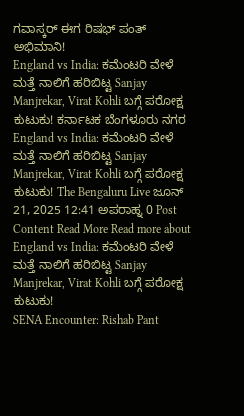ಗವಾಸ್ಕರ್ ಈಗ ರಿಷಭ್ ಪಂತ್ ಅಭಿಮಾನಿ!
England vs India: ಕಮೆಂಟರಿ ವೇಳೆ ಮತ್ತೆ ನಾಲಿಗೆ ಹರಿಬಿಟ್ಟ Sanjay Manjrekar, Virat Kohli ಬಗ್ಗೆ ಪರೋಕ್ಷ ಕುಟುಕು! ಕರ್ನಾಟಕ ಬೆಂಗಳೂರು ನಗರ England vs India: ಕಮೆಂಟರಿ ವೇಳೆ ಮತ್ತೆ ನಾಲಿಗೆ ಹರಿಬಿಟ್ಟ Sanjay Manjrekar, Virat Kohli ಬಗ್ಗೆ ಪರೋಕ್ಷ ಕುಟುಕು! The Bengaluru Live ಜೂನ್ 21, 2025 12:41 ಅಪರಾಹ್ನ 0 Post Content Read More Read more about England vs India: ಕಮೆಂಟರಿ ವೇಳೆ ಮತ್ತೆ ನಾಲಿಗೆ ಹರಿಬಿಟ್ಟ Sanjay Manjrekar, Virat Kohli ಬಗ್ಗೆ ಪರೋಕ್ಷ ಕುಟುಕು!
SENA Encounter: Rishab Pant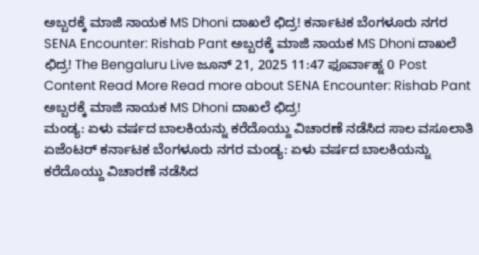ಅಬ್ಬರಕ್ಕೆ ಮಾಜಿ ನಾಯಕ MS Dhoni ದಾಖಲೆ ಛಿದ್ರ! ಕರ್ನಾಟಕ ಬೆಂಗಳೂರು ನಗರ SENA Encounter: Rishab Pant ಅಬ್ಬರಕ್ಕೆ ಮಾಜಿ ನಾಯಕ MS Dhoni ದಾಖಲೆ ಛಿದ್ರ! The Bengaluru Live ಜೂನ್ 21, 2025 11:47 ಫೂರ್ವಾಹ್ನ 0 Post Content Read More Read more about SENA Encounter: Rishab Pant ಅಬ್ಬರಕ್ಕೆ ಮಾಜಿ ನಾಯಕ MS Dhoni ದಾಖಲೆ ಛಿದ್ರ!
ಮಂಡ್ಯ: ಏಳು ವರ್ಷದ ಬಾಲಕಿಯನ್ನು ಕರೆದೊಯ್ದು ವಿಚಾರಣೆ ನಡೆಸಿದ ಸಾಲ ವಸೂಲಾತಿ ಏಜೆಂಟರ್ ಕರ್ನಾಟಕ ಬೆಂಗಳೂರು ನಗರ ಮಂಡ್ಯ: ಏಳು ವರ್ಷದ ಬಾಲಕಿಯನ್ನು ಕರೆದೊಯ್ದು ವಿಚಾರಣೆ ನಡೆಸಿದ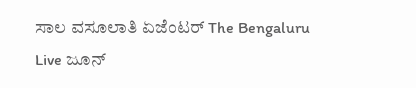ಸಾಲ ವಸೂಲಾತಿ ಏಜೆಂಟರ್ The Bengaluru Live ಜೂನ್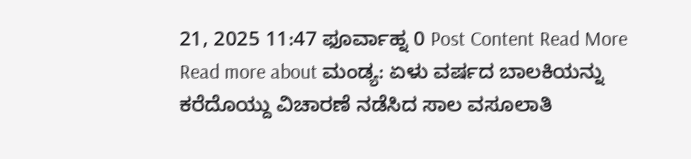21, 2025 11:47 ಫೂರ್ವಾಹ್ನ 0 Post Content Read More Read more about ಮಂಡ್ಯ: ಏಳು ವರ್ಷದ ಬಾಲಕಿಯನ್ನು ಕರೆದೊಯ್ದು ವಿಚಾರಣೆ ನಡೆಸಿದ ಸಾಲ ವಸೂಲಾತಿ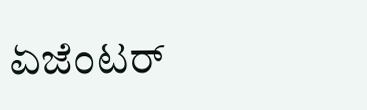ಏಜೆಂಟರ್